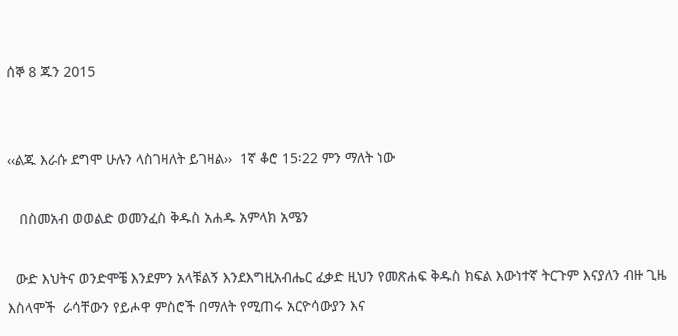ሰኞ 8 ጁን 2015


‹‹ልጁ እራሱ ደግሞ ሁሉን ላስገዛለት ይገዛል››  1ኛ ቆሮ 15፡22 ምን ማለት ነው

   በስመአብ ወወልድ ወመንፈስ ቅዱስ አሐዱ አምላክ አሜን

  ውድ እህትና ወንድሞቼ እንደምን አላቹልኝ እንደእግዚአብሔር ፈቃድ ዚህን የመጽሐፍ ቅዱስ ክፍል እውነተኛ ትርጉም እናያለን ብዙ ጊዜ እስላሞች  ራሳቸውን የይሖዋ ምስሮች በማለት የሚጠሩ አርዮሳውያን እና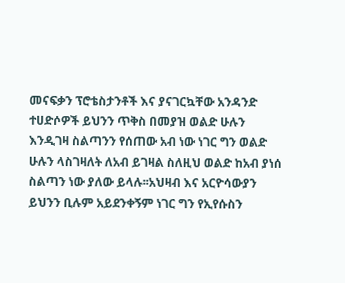መናፍቃን ፕሮቴስታንቶች እና ያናገርኳቸው አንዳንድ ተሀድሶዎች ይህንን ጥቅስ በመያዝ ወልድ ሁሉን እንዲገዛ ስልጣንን የሰጠው አብ ነው ነገር ግን ወልድ ሁሉን ላስገዛለት ለአብ ይገዛል ስለዚህ ወልድ ከአብ ያነሰ ስልጣን ነው ያለው ይላሉ፡፡አህዛብ እና አርዮሳውያን ይህንን ቢሉም አይደንቀኝም ነገር ግን የኢየሱስን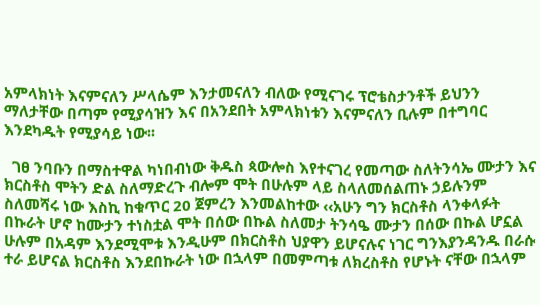አምላክነት እናምናለን ሥላሴም እንታመናለን ብለው የሚናገሩ ፕሮቴስታንቶች ይህንን ማለታቸው በጣም የሚያሳዝን እና በአንደበት አምላክነቱን እናምናለን ቢሉም በተግባር እንደካዱት የሚያሳይ ነው፡፡

  ገፀ ንባቡን በማስተዋል ካነበብነው ቅዱስ ጳውሎስ እየተናገረ የመጣው ስለትንሳኤ ሙታን እና ክርስቶስ ሞትን ድል ስለማድረጉ ብሎም ሞት በሁሉም ላይ ስላለመሰልጠኑ ኃይሉንም ስለመሻሩ ነው እስኪ ከቁጥር 20 ጀምረን እንመልከተው ‹‹አሁን ግን ክርስቶስ ላንቀላፉት በኩራት ሆኖ ከሙታን ተነስቷል ሞት በሰው በኩል ስለመታ ትንሳዔ ሙታን በሰው በኩል ሆኗል ሁሉም በአዳም እንደሚሞቱ እንዲሁም በክርስቶስ ህያዋን ይሆናሉና ነገር ግንእያንዳንዱ በራሱ ተራ ይሆናል ክርስቶስ እንደበኩራት ነው በኋላም በመምጣቱ ለክረስቶስ የሆኑት ናቸው በኋላም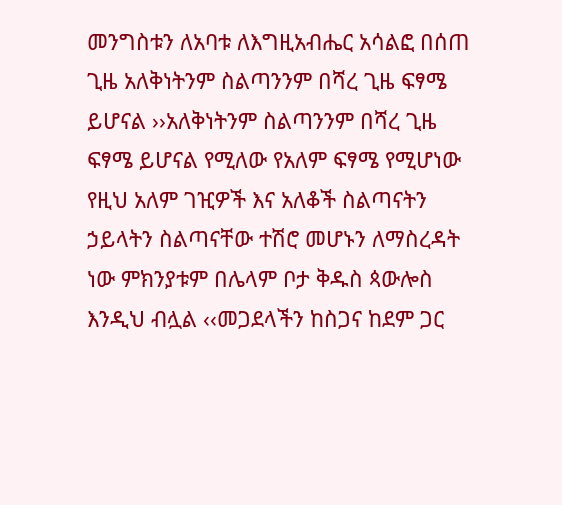መንግስቱን ለአባቱ ለእግዚአብሔር አሳልፎ በሰጠ ጊዜ አለቅነትንም ስልጣንንም በሻረ ጊዜ ፍፃሜ ይሆናል ››አለቅነትንም ስልጣንንም በሻረ ጊዜ ፍፃሜ ይሆናል የሚለው የአለም ፍፃሜ የሚሆነው የዚህ አለም ገዢዎች እና አለቆች ስልጣናትን ኃይላትን ስልጣናቸው ተሽሮ መሆኑን ለማስረዳት ነው ምክንያቱም በሌላም ቦታ ቅዱስ ጳውሎስ እንዲህ ብሏል ‹‹መጋደላችን ከስጋና ከደም ጋር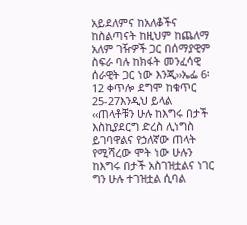አይደለምና ከአለቆችና ከስልጣናት ከዚህም ከጨለማ አለም ገዥዎች ጋር በሰማያዊም ስፍራ ባሉ ከክፋት መንፈሳዊ ሰራዊት ጋር ነው እንጂ››ኤፌ 6፡12 ቀጥሎ ደግሞ ከቁጥር 25-27እንዲህ ይላል ‹‹ጠላቶቹን ሁሉ ከእግሩ በታች እስኪያደርግ ድረስ ሊነግስ ይገባዋልና የኃለኛው ጠላት የሚሻረው ሞት ነው ሁሉን ከእግሩ በታች አስገዝቷልና ነገር ግን ሁሉ ተገዝቷል ሲባል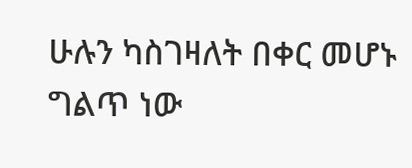ሁሉን ካስገዛለት በቀር መሆኑ ግልጥ ነው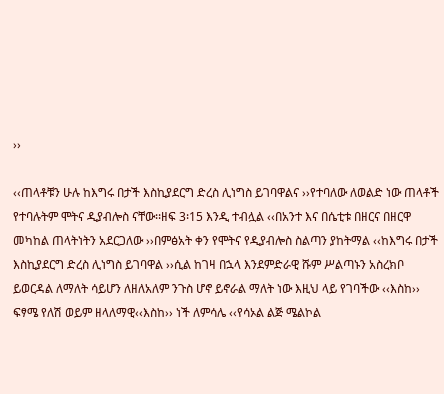››

‹‹ጠላቶቹን ሁሉ ከእግሩ በታች እስኪያደርግ ድረስ ሊነግስ ይገባዋልና ››የተባለው ለወልድ ነው ጠላቶች የተባሉትም ሞትና ዲያብሎስ ናቸው፡፡ዘፍ 3፡15 እንዲ ተብሏል ‹‹በአንተ እና በሴቲቱ በዘርና በዘርዋ መካከል ጠላትነትን አደርጋለው ››በምፅአት ቀን የሞትና የዲያብሎስ ስልጣን ያከትማል ‹‹ከእግሩ በታች እስኪያደርግ ድረስ ሊነግስ ይገባዋል ››ሲል ከገዛ በኋላ እንደምድራዊ ሹም ሥልጣኑን አስረክቦ ይወርዳል ለማለት ሳይሆን ለዘለአለም ንጉስ ሆኖ ይኖራል ማለት ነው እዚህ ላይ የገባችው ‹‹እስከ›› ፍፃሜ የለሽ ወይም ዘላለማዊ‹‹እስከ›› ነች ለምሳሌ ‹‹የሳኦል ልጅ ሜልኮል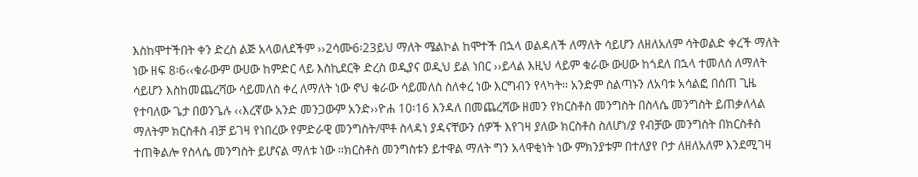እስከሞተችበት ቀን ድረስ ልጅ አላወለደችም ››2ሳሙ6፡23ይህ ማለት ሜልኮል ከሞተች በኋላ ወልዳለች ለማለት ሳይሆን ለዘለአለም ሳትወልድ ቀረች ማለት ነው ዘፍ 8፡6‹‹ቁራውም ውሀው ከምድር ላይ እስኪደርቅ ድረስ ወዲያና ወዲህ ይል ነበር ››ይላል እዚህ ላይም ቁራው ውሀው ከጎደለ በኋላ ተመለሰ ለማለት ሳይሆን እስከመጨረሻው ሳይመለስ ቀረ ለማለት ነው ኖህ ቁራው ሳይመለስ ስለቀረ ነው እርግብን የላካት፡፡ አንድም ስልጣኑን ለአባቱ አሳልፎ በሰጠ ጊዜ የተባለው ጌታ በወንጌሉ ‹‹እረኛው አንድ መንጋውም አንድ››ዮሐ 10፡16 እንዳለ በመጨረሻው ዘመን የክርስቶስ መንግስት በስላሴ መንግስት ይጠቃለላል ማለትም ክርስቶስ ብቻ ይገዛ የነበረው የምድራዊ መንግስት/ሞቶ ስላዳነ ያዳናቸውን ሰዎች እየገዛ ያለው ክርስቶስ ስለሆነ/ያ የብቻው መንግስት በክርስቶስ ተጠቅልሎ የስላሴ መንግስት ይሆናል ማለቱ ነው ፡፡ክርስቶስ መንግስቱን ይተዋል ማለት ግን አላዋቂነት ነው ምክንያቱም በተለያየ ቦታ ለዘለአለም እንደሚገዛ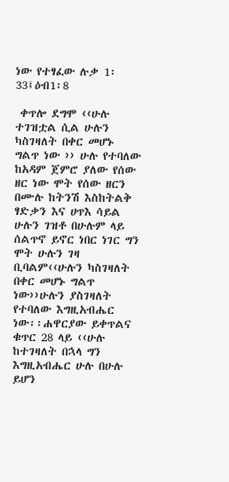ነው የተፃፈው ሉቃ 1፡33፤ዕብ1፡8

 ቀጥሎ ደግሞ ‹‹ሁሉ ተገዝቷል ሲል ሁሉን ካስገዛለት በቀር መሆኑ ግልጥ ነው ›› ሁሉ የተባለው ከአዳም ጀምሮ ያለው የሰው ዘር ነው ሞት የሰው ዘርን በሙሉ ከትንሽ እስከትልቅ ፃድቃን እና ሀጥእ ሳይል ሁሉን ገዝቶ በሁሉም ላይ ሰልጥኖ ይኖር ነበር ነገር ግን ሞት ሁሉን ገዛ ቢባልም‹‹ሁሉን ካስገዛለት በቀር መሆኑ ግልጥ ነው››ሁሉን ያስገዛለት የተባለው እግዚአብሔር ነው፡፡ሐዋርያው ይቀጥልና ቁጥር 28 ላይ ‹‹ሁሉ ከተገዛለት በኋላ ግን እግዚአብሔር ሁሉ በሁሉ ይሆን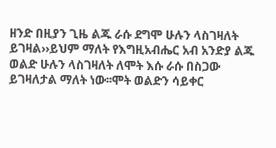ዘንድ በዚያን ጊዜ ልጁ ራሱ ደግሞ ሁሉን ላስገዛለት ይገዛል››ይህም ማለት የእግዚአብሔር አብ አንድያ ልጁ ወልድ ሁሉን ላስገዛለት ለሞት እሱ ራሱ በስጋው ይገዛለታል ማለት ነው፡፡ሞት ወልድን ሳይቀር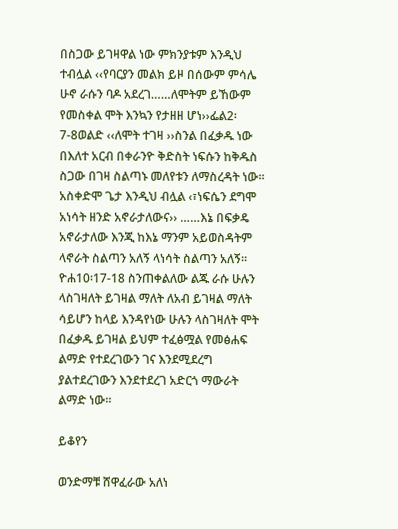በስጋው ይገዛዋል ነው ምክንያቱም እንዲህ ተብሏል ‹‹የባርያን መልክ ይዞ በሰውም ምሳሌ ሁኖ ራሱን ባዶ አደረገ……ለሞትም ይኸውም የመስቀል ሞት እንኳን የታዘዘ ሆነ››ፌል2፡7-8ወልድ ‹‹ለሞት ተገዛ ››ስንል በፈቃዱ ነው በእለተ አርብ በቀራንዮ ቅድስት ነፍሱን ከቅዱስ ስጋው በገዛ ስልጣኑ መለየቱን ለማስረዳት ነው፡፡አስቀድሞ ጌታ እንዲህ ብሏል ‹፣ነፍሴን ደግሞ አነሳት ዘንድ አኖራታለውና›› ……እኔ በፍቃዴ አኖራታለው እንጂ ከእኔ ማንም አይወስዳትም ላኖራት ስልጣን አለኝ ላነሳት ስልጣን አለኝ፡፡ዮሐ10፡17-18 ስንጠቀልለው ልጁ ራሱ ሁሉን ላስገዛለት ይገዛል ማለት ለአብ ይገዛል ማለት ሳይሆን ከላይ እንዳየነው ሁሉን ላስገዛለት ሞት በፈቃዱ ይገዛል ይህም ተፈፅሟል የመፅሐፍ ልማድ የተደረገውን ገና እንደሚደረግ ያልተደረገውን እንደተደረገ አድርጎ ማውራት ልማድ ነው፡፡

ይቆየን

ወንድማቹ ሸዋፈራው አለነ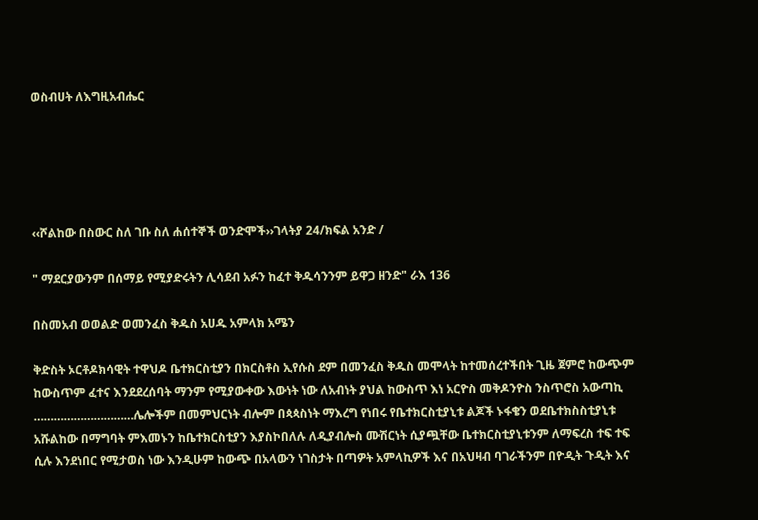ወስብሀት ለእግዚአብሔር





‹‹ሾልከው በስውር ስለ ገቡ ስለ ሐሰተኞች ወንድሞች››ገላትያ 24/ክፍል አንድ /

" ማደርያውንም በሰማይ የሚያድሩትን ሊሳደብ አፉን ከፈተ ቅዱሳንንም ይዋጋ ዘንድ" ራእ 136

በስመአብ ወወልድ ወመንፈስ ቅዱስ አሀዱ አምላክ አሜን

ቅድስት ኦርቶዶክሳዊት ተዋህዶ ቤተክርስቲያን በክርስቶስ ኢየሱስ ደም በመንፈስ ቅዱስ መሞላት ከተመሰረተችበት ጊዜ ጀምሮ ከውጭም ከውስጥም ፈተና እንደደረሰባት ማንም የሚያውቀው እውነት ነው ለአብነት ያህል ከውስጥ እነ አርዮስ መቅዶንዮስ ንስጥሮስ አውጣኪ …………………………ሌሎችም በመምህርነት ብሎም በጳጳስነት ማእረግ የነበሩ የቤተክርስቲያኒቱ ልጆች ኑፋቄን ወደቤተክስስቲያኒቱ አሹልከው በማግባት ምእመኑን ከቤተክርስቲያን እያስኮበለሉ ለዲያብሎስ ሙሽርነት ሲያጯቸው ቤተክርስቲያኒቱንም ለማፍረስ ተፍ ተፍ ሲሉ እንደነበር የሚታወስ ነው እንዲሁም ከውጭ በአላውን ነገስታት በጣዎት አምላኪዎች እና በአህዛብ ባገራችንም በዮዲት ጉዲት እና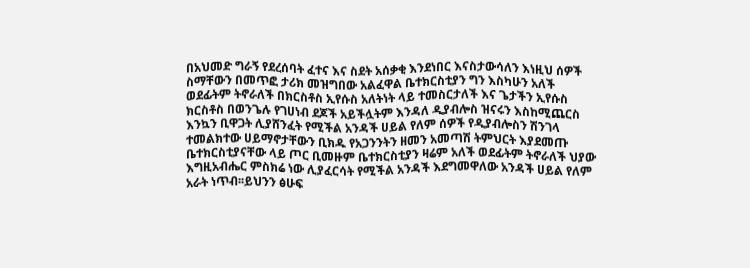በአህመድ ግራኝ የደረሰባት ፈተና እና ስደት አሰቃቂ እንደነበር እናስታውሳለን እነዚህ ሰዎች ስማቸውን በመጥፎ ታሪክ መዝግበው አልፈዋል ቤተክርስቲያን ግን እስካሁን አለች ወደፊትም ትኖራለች በክርስቶስ ኢየሱስ አለትነት ላይ ተመስርታለች እና ጌታችን ኢየሱስ ክርስቶስ በወንጌሉ የገሀነብ ደጆች አይችሏትም እንዳለ ዲያብሎስ ዝናሩን እስከሚጨርስ እንኳን ቢዋጋት ሊያሸንፈት የሚችል አንዳች ሀይል የለም ሰዎች የዲያብሎስን ሽንገላ ተመልክተው ሀይማኖታቸውን ቢክዱ የአጋንንትን ዘመን አመጣሽ ትምህርት እያደመጡ ቤተክርስቲያናቸው ላይ ጦር ቢመዙም ቤተክርስቲያን ዛሬም አለች ወደፊትም ትኖራለች ህያው እግዚአብሔር ምስክሬ ነው ሊያፈርሳት የሚችል አንዳች እደግመዋለው አንዳች ሀይል የለም አራት ነጥብ፡፡ይህንን ፅሁፍ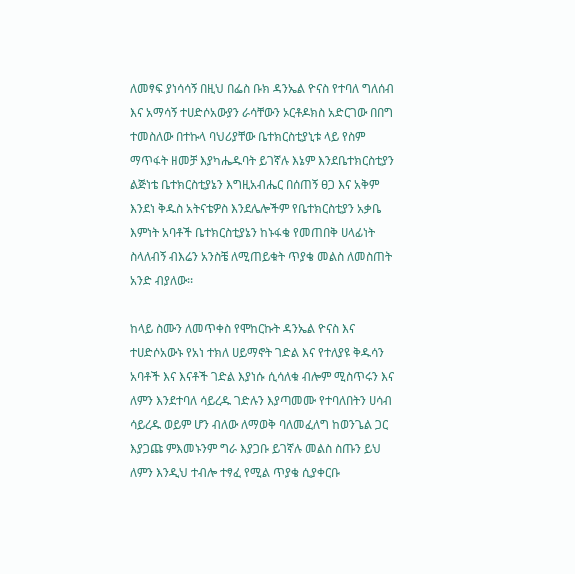ለመፃፍ ያነሳሳኝ በዚህ በፌስ ቡክ ዳንኤል ዮናስ የተባለ ግለሰብ እና አማሳኝ ተሀድሶአውያን ራሳቸውን ኦርቶዶክስ አድርገው በበግ ተመስለው በተኩላ ባህሪያቸው ቤተክርስቲያኒቱ ላይ የስም ማጥፋት ዘመቻ እያካሔዱባት ይገኛሉ እኔም እንደቤተክርስቲያን ልጅነቴ ቤተክርስቲያኔን እግዚአብሔር በሰጠኝ ፀጋ እና አቅም እንደነ ቅዱስ አትናቴዎስ እንደሌሎችም የቤተክርስቲያን አቃቤ እምነት አባቶች ቤተክርስቲያኔን ከኑፋቄ የመጠበቅ ሀላፊነት ስላለብኝ ብእሬን አንስቼ ለሚጠይቁት ጥያቄ መልስ ለመስጠት አንድ ብያለው፡፡

ከላይ ስሙን ለመጥቀስ የሞከርኩት ዳንኤል ዮናስ እና ተሀድሶአውኑ የአነ ተክለ ሀይማኖት ገድል እና የተለያዩ ቅዱሳን አባቶች እና እናቶች ገድል እያነሱ ሲሳለቁ ብሎም ሚስጥሩን እና ለምን እንደተባለ ሳይረዱ ገድሉን እያጣመሙ የተባለበትን ሀሳብ ሳይረዱ ወይም ሆን ብለው ለማወቅ ባለመፈለግ ከወንጌል ጋር እያጋጩ ምእመኑንም ግራ እያጋቡ ይገኛሉ መልስ ስጡን ይህ ለምን እንዲህ ተብሎ ተፃፈ የሚል ጥያቄ ሲያቀርቡ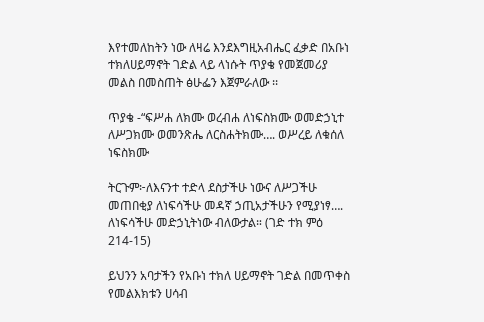እየተመለከትን ነው ለዛሬ እንደእግዚአብሔር ፈቃድ በአቡነ ተክለሀይማኖት ገድል ላይ ላነሱት ጥያቄ የመጀመሪያ መልስ በመስጠት ፅሁፌን እጀምራለው ፡፡

ጥያቄ -“ፍሥሐ ለክሙ ወረብሐ ለነፍስክሙ ወመድኃኒተ ለሥጋክሙ ወመንጽሔ ለርስሐትክሙ…. ወሥረይ ለቁሰለ ነፍስክሙ

ትርጉም፦ለእናንተ ተድላ ደስታችሁ ነውና ለሥጋችሁ መጠበቂያ ለነፍሳችሁ መዳኛ ኃጢአታችሁን የሚያነፃ…. ለነፍሳችሁ መድኃኒትነው ብለውታል። (ገድ ተክ ምዕ 214-15)

ይህንን አባታችን የአቡነ ተክለ ሀይማኖት ገድል በመጥቀስ የመልእክቱን ሀሳብ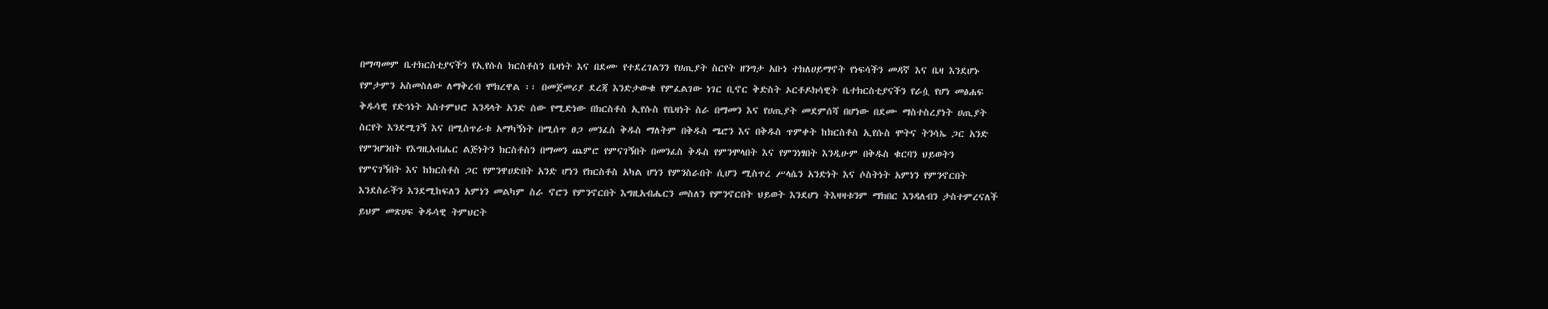በማጣመም ቤተክርስቲያናችን የኢየሱስ ክርስቶስን ቤዛነት እና በደሙ የተደረገልንን የሀጢያት ስርየት ዘንግታ አቡነ ተክለሀይማኖት የነፍሳችን መዳኛ እና ቤዛ እንደሆኑ የምታምን አስመስለው ለማቅረብ ሞክረዋል ፡፡ በመጀመሪያ ደረጃ እንድታውቁ የምፈልገው ነገር ቢኖር ቅድስት ኦርቶዶክሳዊት ቤተክርስቲያናችን የራሷ የሆነ መፅሐፍ ቅዱሳዊ የድኅነት አስተምህሮ እንዳላት አንድ ሰው የሚድነው በክርስቶስ ኢየሱስ የቤዛነት ስራ በማመን እና የሀጢያት መደምሰሻ በሆነው በደሙ ማስተስረያነት ሀጢያት ስርየት እንደሚገኝ እና በሚስጥራቱ አማካኝነት በሚሰጥ ፀጋ መንፈስ ቅዱስ ማለትም በቅዱስ ሜሮን እና በቅዱስ ጥምቀት ከክርስቶስ ኢየሱስ ሞትና ትንሳኤ ጋር አንድ የምንሆንበት የእግዚአብሔር ልጅነትን ክርስቶስን በማመን ጨምሮ የምናገኝበት በመንፈስ ቅዱስ የምንሞላበት እና የምንነፃበት እንዲሁም በቅዱስ ቁርባን ህይወትን የምናገኝበት እና ከክርስቶስ ጋር የምንዋሀድበት አንድ ሆነን የክርስቶስ አካል ሆነን የምንስራበት ሲሆን ሚስጥረ ሥላሴን አንድነት እና ሶስትነት አምነን የምንኖርበት እንደስራችን እንደሚከፍለን አምነን መልካም ስራ ኖሮን የምንኖርበት እግዚአብሔርን መስለን የምንኖርበት ህይወት እንደሆነ ትእዛዛቱንም ማክበር እንዳለብን ታስተምረናለች ይህም መጽሀፍ ቅዱሳዊ ትምህርት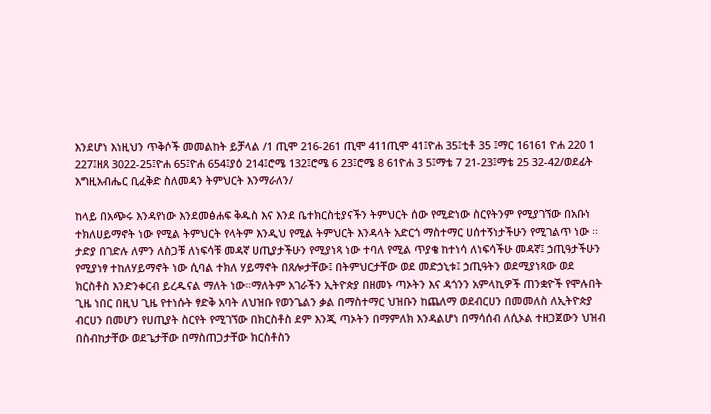እንደሆነ እነዚህን ጥቅሶች መመልከት ይቻላል /1 ጢሞ 216-261 ጢሞ 411ጢሞ 41፤ዮሐ 35፤ቲቶ 35 ፤ማር 16161 ዮሐ 220 1 227፤ዘጸ 3022-25፤ዮሐ 65፤ዮሐ 654፤ያዕ 214፤ሮሜ 132፤ሮሜ 6 23፤ሮሜ 8 61ዮሐ 3 5፤ማቴ 7 21-23፤ማቴ 25 32-42/ወደፊት እግዚአብሔር ቢፈቅድ ስለመዳን ትምህርት እንማራለን/

ከላይ በአጭሩ እንዳየነው እንደመፅሐፍ ቅዱስ እና እንደ ቤተክርስቲያናችን ትምህርት ሰው የሚድነው ስርየትንም የሚያገኘው በአቡነ ተክለሀይማኖት ነው የሚል ትምህርት የላትም እንዲህ የሚል ትምህርት እንዳላት አድርጎ ማስተማር ሀሰተኝነታችሁን የሚገልጥ ነው ፡፡ታድያ በገድሉ ለምን ለስጋቹ ለነፍሳቹ መዳኛ ሀጢያታችሁን የሚያነጻ ነው ተባለ የሚል ጥያቄ ከተነሳ ለነፍሳችሁ መዳኛ፤ ኃጢዓታችሁን የሚያነፃ ተከለሃይማኖት ነው ሲባል ተክለ ሃይማኖት በጸሎታቸው፤ በትምህርታቸው ወደ መድኃኒቱ፤ ኃጢዓትን ወደሚያነጻው ወደ ክርስቶስ እንድንቀርብ ይረዱናል ማለት ነው።ማለትም አገራችን ኢትዮጵያ በዘመኑ ጣኦትን እና ዳጎንን አምላኪዎች ጠንቋዮች የሞሉበት ጊዜ ነበር በዚህ ጊዜ የተነሱት ፃድቅ አባት ለህዝቡ የወንጌልን ቃል በማስተማር ህዝቡን ከጨለማ ወደብርሀን በመመለስ ለኢትዮጵያ ብርሀን በመሆን የሀጢያት ስርየት የሚገኘው በክርስቶስ ደም እንጂ ጣኦትን በማምለክ እንዳልሆነ በማሳሰብ ለሲኦል ተዘጋጀውን ህዝብ በስብከታቸው ወደጌታቸው በማስጠጋታቸው ክርስቶስን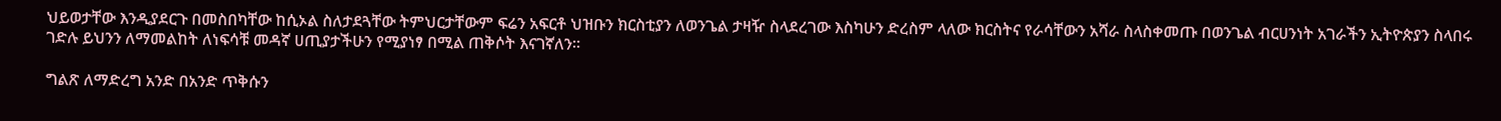ህይወታቸው እንዲያደርጉ በመስበካቸው ከሲኦል ስለታደጓቸው ትምህርታቸውም ፍሬን አፍርቶ ህዝቡን ክርስቲያን ለወንጌል ታዛዥ ስላደረገው እስካሁን ድረስም ላለው ክርስትና የራሳቸውን አሻራ ስላስቀመጡ በወንጌል ብርሀንነት አገራችን ኢትዮጵያን ስላበሩ ገድሉ ይህንን ለማመልከት ለነፍሳቹ መዳኛ ሀጢያታችሁን የሚያነፃ በሚል ጠቅሶት እናገኛለን፡፡

ግልጽ ለማድረግ አንድ በአንድ ጥቅሱን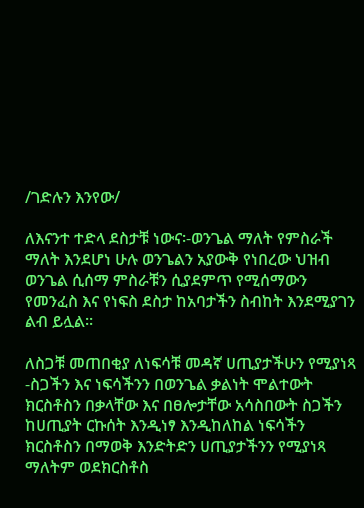/ገድሉን እንየው/

ለእናንተ ተድላ ደስታቹ ነውና፡-ወንጌል ማለት የምስራች ማለት እንደሆነ ሁሉ ወንጌልን አያውቅ የነበረው ህዝብ ወንጌል ሲሰማ ምስራቹን ሲያደምጥ የሚሰማውን የመንፈስ እና የነፍስ ደስታ ከአባታችን ስብከት እንደሚያገን ልብ ይሏል፡፡

ለስጋቹ መጠበቂያ ለነፍሳቹ መዳኛ ሀጢያታችሁን የሚያነጻ -ስጋችን እና ነፍሳችንን በወንጌል ቃልነት ሞልተውት ክርስቶስን በቃላቸው እና በፀሎታቸው አሳስበውት ስጋችን ከሀጢያት ርኩሰት እንዲነፃ እንዲከለከል ነፍሳችን ክርስቶስን በማወቅ እንድትድን ሀጢያታችንን የሚያነጻ ማለትም ወደክርስቶስ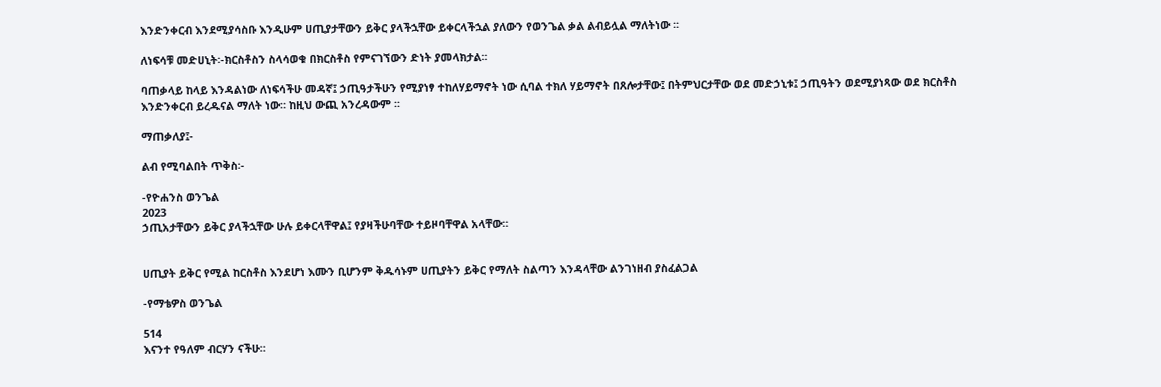እንድንቀርብ እንደሚያሳስቡ እንዲሁም ሀጢያታቸውን ይቅር ያላችኋቸው ይቀርላችኋል ያለውን የወንጌል ቃል ልብይሏል ማለትነው ፡፡

ለነፍሳቹ መድሀኒት፡-ክርስቶስን ስላሳወቁ በክርስቶስ የምናገኘውን ድነት ያመላክታል፡፡

ባጠቃላይ ከላይ እንዳልነው ለነፍሳችሁ መዳኛ፤ ኃጢዓታችሁን የሚያነፃ ተከለሃይማኖት ነው ሲባል ተክለ ሃይማኖት በጸሎታቸው፤ በትምህርታቸው ወደ መድኃኒቱ፤ ኃጢዓትን ወደሚያነጻው ወደ ክርስቶስ እንድንቀርብ ይረዱናል ማለት ነው። ከዚህ ውጪ አንረዳውም ፡፡

ማጠቃለያ፤-

ልብ የሚባልበት ጥቅስ፡-

-የዮሐንስ ወንጌል
2023
ኃጢአታቸውን ይቅር ያላችኋቸው ሁሉ ይቀርላቸዋል፤ የያዛችሁባቸው ተይዞባቸዋል አላቸው።


ሀጢያት ይቅር የሚል ከርስቶስ እንደሆነ እሙን ቢሆንም ቅዱሳኑም ሀጢያትን ይቅር የማለት ስልጣን እንዳላቸው ልንገነዘብ ያስፈልጋል

-የማቴዎስ ወንጌል

514
እናንተ የዓለም ብርሃን ናችሁ።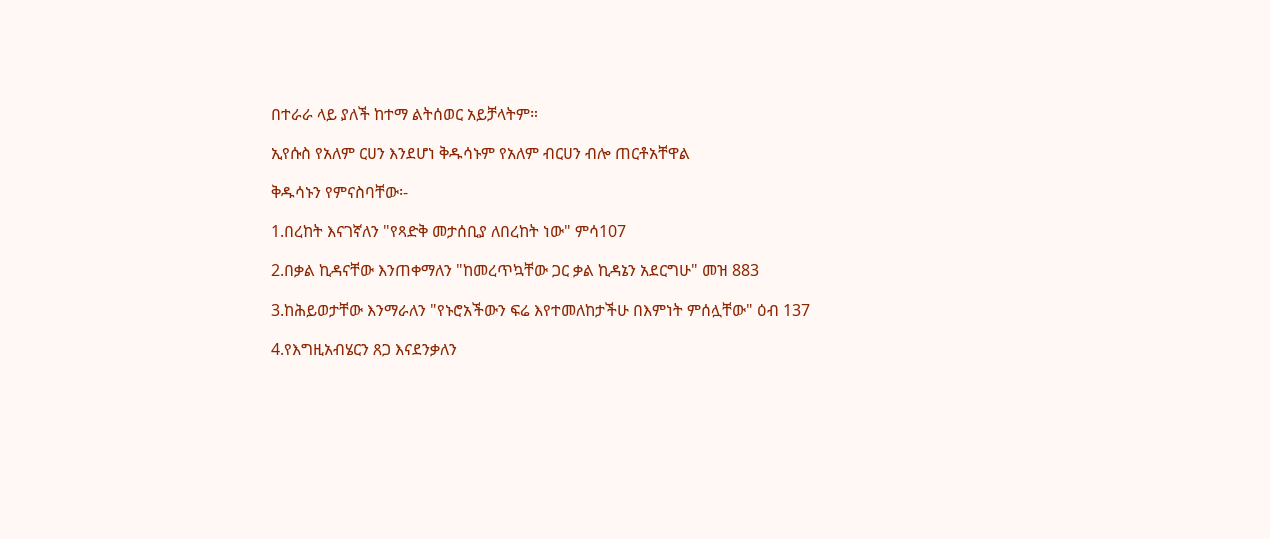በተራራ ላይ ያለች ከተማ ልትሰወር አይቻላትም።

ኢየሱስ የአለም ርሀን እንደሆነ ቅዱሳኑም የአለም ብርሀን ብሎ ጠርቶአቸዋል

ቅዱሳኑን የምናስባቸው፡-

1.በረከት እናገኛለን "የጻድቅ መታሰቢያ ለበረከት ነው" ምሳ107

2.በቃል ኪዳናቸው እንጠቀማለን "ከመረጥኳቸው ጋር ቃል ኪዳኔን አደርግሁ" መዝ 883

3.ከሕይወታቸው እንማራለን "የኑሮአችውን ፍሬ እየተመለከታችሁ በእምነት ምሰሏቸው" ዕብ 137

4.የእግዚአብሄርን ጸጋ እናደንቃለን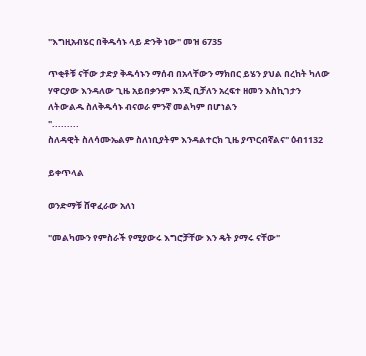"እግዚአብሄር በቅዱሳኑ ላይ ድንቅ ነው" መዝ 6735

ጥቂቶቹ ናቸው ታድያ ቅዱሳኑን ማሰብ በአላቸውን ማክበር ይሄን ያህል በረከት ካለው ሃዋርያው እንዳለው ጊዜ አይበቃንም እንጂ ቢቻለን አረፍተ ዘመን እስኪገታን ለትውልዱ ስለቅዱሳኑ ብናወራ ምንኛ መልካም በሆነልን
".........
ስለዳዊት ስለሳሙኤልም ስለነቢያትም እንዳልተርክ ጊዜ ያጥርብኛልና" ዕብ1132

ይቀጥላል

ወንድማቹ ሸዋፈራው አለነ

"መልካሙን የምስራች የሚያውሩ እግሮቻቸው እን ዴት ያማሩ ናቸው"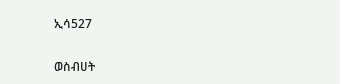ኢሳ527

ወስብሀት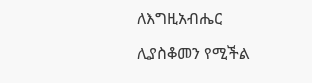ለእግዚአብሔር

ሊያስቆመን የሚችል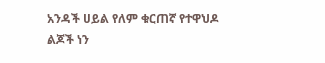አንዳች ሀይል የለም ቁርጠኛ የተዋህዶ ልጆች ነን